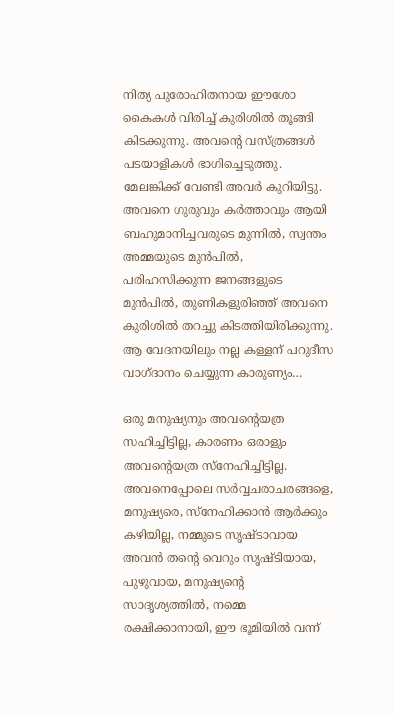നിത്യ പുരോഹിതനായ ഈശോ കൈകൾ വിരിച്ച് കുരിശിൽ തൂങ്ങി കിടക്കുന്നു. അവന്റെ വസ്ത്രങ്ങൾ പടയാളികൾ ഭാഗിച്ചെടുത്തു. മേലങ്കിക്ക് വേണ്ടി അവർ കുറിയിട്ടു. അവനെ ഗുരുവും കർത്താവും ആയി ബഹുമാനിച്ചവരുടെ മുന്നിൽ, സ്വന്തം അമ്മയുടെ മുൻപിൽ, പരിഹസിക്കുന്ന ജനങ്ങളുടെ മുൻപിൽ, തുണികളുരിഞ്ഞ് അവനെ കുരിശിൽ തറച്ചു കിടത്തിയിരിക്കുന്നു. ആ വേദനയിലും നല്ല കള്ളന് പറുദീസ വാഗ്ദാനം ചെയ്യുന്ന കാരുണ്യം…

ഒരു മനുഷ്യനും അവന്റെയത്ര സഹിച്ചിട്ടില്ല, കാരണം ഒരാളും അവന്റെയത്ര സ്നേഹിച്ചിട്ടില്ല. അവനെപ്പോലെ സർവ്വചരാചരങ്ങളെ, മനുഷ്യരെ, സ്നേഹിക്കാൻ ആർക്കും കഴിയില്ല, നമ്മുടെ സൃഷ്ടാവായ അവൻ തന്റെ വെറും സൃഷ്ടിയായ, പുഴുവായ, മനുഷ്യന്റെ സാദൃശ്യത്തിൽ, നമ്മെ രക്ഷിക്കാനായി, ഈ ഭൂമിയിൽ വന്ന്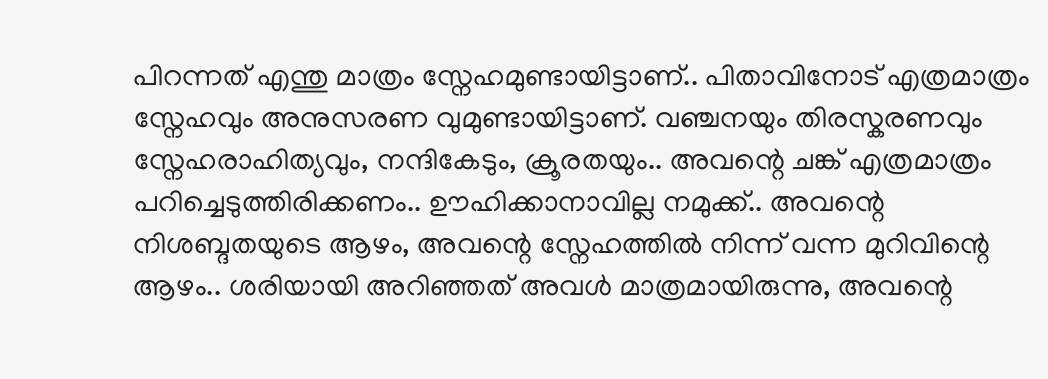പിറന്നത് എന്തു മാത്രം സ്നേഹമുണ്ടായിട്ടാണ്.. പിതാവിനോട് എത്രമാത്രം സ്നേഹവും അനുസരണ വുമുണ്ടായിട്ടാണ്. വഞ്ചനയും തിരസ്കരണവും സ്നേഹരാഹിത്യവും, നന്ദികേടും, ക്രൂരതയും.. അവന്റെ ചങ്ക് എത്രമാത്രം പറിച്ചെടുത്തിരിക്കണം.. ഊഹിക്കാനാവില്ല നമുക്ക്.. അവന്റെ നിശബ്ദതയുടെ ആഴം, അവന്റെ സ്നേഹത്തിൽ നിന്ന് വന്ന മുറിവിന്റെ ആഴം.. ശരിയായി അറിഞ്ഞത് അവൾ മാത്രമായിരുന്നു, അവന്റെ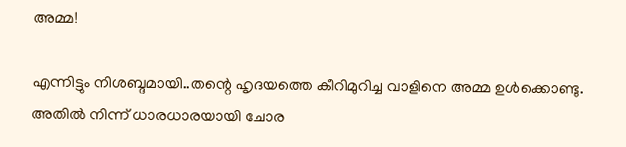അമ്മ!

എന്നിട്ടും നിശബ്ദമായി..തന്റെ ഹൃദയത്തെ കീറിമുറിച്ച വാളിനെ അമ്മ ഉൾക്കൊണ്ടു. അതിൽ നിന്ന് ധാരധാരയായി ചോര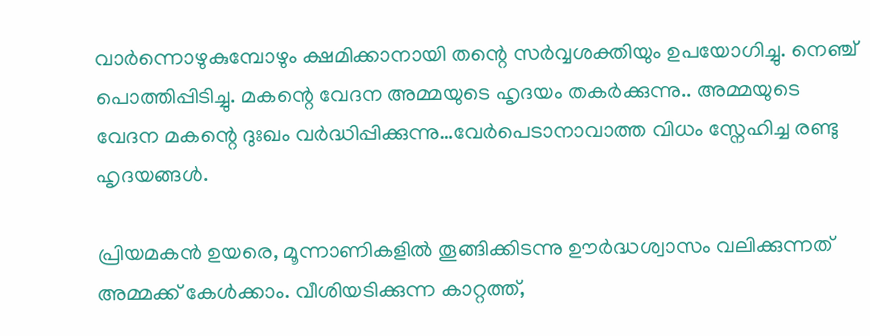വാർന്നൊഴുകുമ്പോഴും ക്ഷമിക്കാനായി തന്റെ സർവ്വശക്തിയും ഉപയോഗിച്ചു. നെഞ്ച് പൊത്തിപ്പിടിച്ചു. മകന്റെ വേദന അമ്മയുടെ ഹൃദയം തകർക്കുന്നു.. അമ്മയുടെ വേദന മകന്റെ ദുഃഖം വർദ്ധിപ്പിക്കുന്നു…വേർപെടാനാവാത്ത വിധം സ്നേഹിച്ച രണ്ടു ഹൃദയങ്ങൾ.

പ്രിയമകൻ ഉയരെ, മൂന്നാണികളിൽ തൂങ്ങിക്കിടന്നു ഊർദ്ധശ്വാസം വലിക്കുന്നത് അമ്മക്ക് കേൾക്കാം. വീശിയടിക്കുന്ന കാറ്റത്ത്,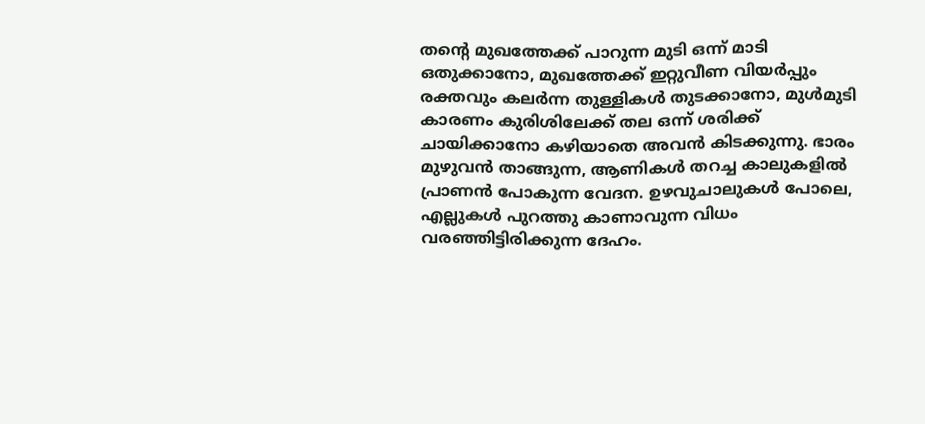തന്റെ മുഖത്തേക്ക് പാറുന്ന മുടി ഒന്ന് മാടി ഒതുക്കാനോ, മുഖത്തേക്ക് ഇറ്റുവീണ വിയർപ്പും രക്തവും കലർന്ന തുള്ളികൾ തുടക്കാനോ, മുൾമുടി കാരണം കുരിശിലേക്ക് തല ഒന്ന് ശരിക്ക് ചായിക്കാനോ കഴിയാതെ അവൻ കിടക്കുന്നു. ഭാരം മുഴുവൻ താങ്ങുന്ന, ആണികൾ തറച്ച കാലുകളിൽ പ്രാണൻ പോകുന്ന വേദന. ഉഴവുചാലുകൾ പോലെ, എല്ലുകൾ പുറത്തു കാണാവുന്ന വിധം വരഞ്ഞിട്ടിരിക്കുന്ന ദേഹം.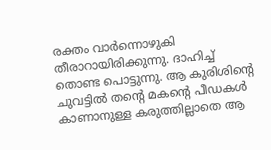രക്തം വാർന്നൊഴുകി തീരാറായിരിക്കുന്നു. ദാഹിച്ച് തൊണ്ട പൊട്ടുന്നു. ആ കുരിശിന്റെ ചുവട്ടിൽ തന്റെ മകന്റെ പീഡകൾ കാണാനുള്ള കരുത്തില്ലാതെ ആ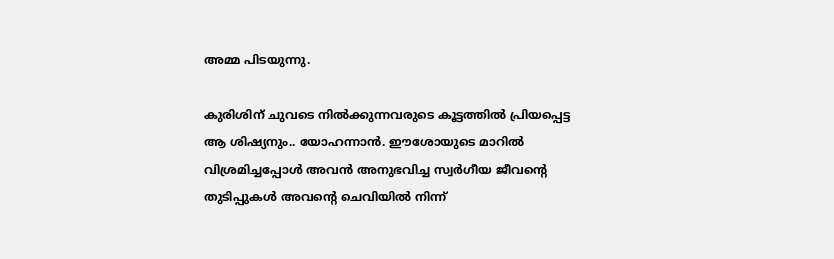അമ്മ പിടയുന്നു.

കുരിശിന് ചുവടെ നിൽക്കുന്നവരുടെ കൂട്ടത്തിൽ പ്രിയപ്പെട്ട ആ ശിഷ്യനും.. യോഹന്നാൻ. ഈശോയുടെ മാറിൽ വിശ്രമിച്ചപ്പോൾ അവൻ അനുഭവിച്ച സ്വർഗീയ ജീവന്റെ തുടിപ്പുകൾ അവന്റെ ചെവിയിൽ നിന്ന്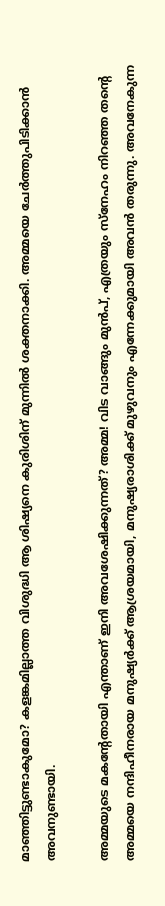മാഞ്ഞിട്ടുണ്ടാകുമോ? കളങ്കമില്ലാത്ത വിശുദ്ധി ആ ശിഷ്യനെ കുരിശിന് മുന്നിൽ ശക്തനാക്കി. അമ്മയെ ചേർത്തുപിടിക്കാൻ അവനുണ്ടായി.

അമ്മയുടെ മകന്റേതായി എന്താണ് ഇനി അവശേഷിക്കുന്നത്? അമ്മ! വിട വാങ്ങും മുൻപ്, എത്രയും സ്നേഹം നിറഞ്ഞ തന്റെ അമ്മയെ നന്ദിഹീനരായ മനുഷ്യർക്ക് ആശ്രയമായി, മനുഷ്യരാശിക്ക് മുഴുവനും എന്നേക്കുമായി അവൻ തരുന്നു. അവനേകുന്ന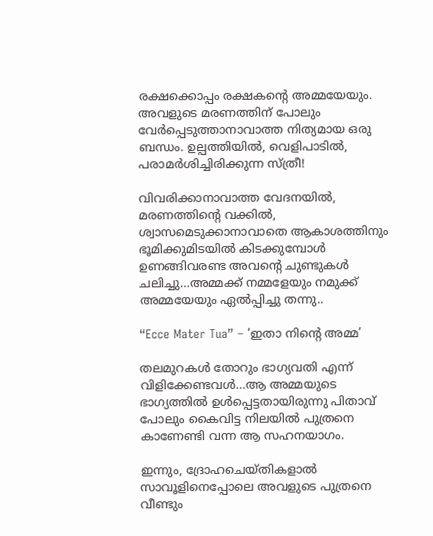രക്ഷക്കൊപ്പം രക്ഷകന്റെ അമ്മയേയും. അവളുടെ മരണത്തിന് പോലും വേർപ്പെടുത്താനാവാത്ത നിത്യമായ ഒരു ബന്ധം. ഉല്പത്തിയിൽ, വെളിപാടിൽ, പരാമർശിച്ചിരിക്കുന്ന സ്ത്രീ!

വിവരിക്കാനാവാത്ത വേദനയിൽ, മരണത്തിന്റെ വക്കിൽ, ശ്വാസമെടുക്കാനാവാതെ ആകാശത്തിനും ഭൂമിക്കുമിടയിൽ കിടക്കുമ്പോൾ ഉണങ്ങിവരണ്ട അവന്റെ ചുണ്ടുകൾ ചലിച്ചു…അമ്മക്ക് നമ്മളേയും നമുക്ക് അമ്മയേയും ഏൽപ്പിച്ചു തന്നു..

“Ecce Mater Tua” – ‘ഇതാ നിന്റെ അമ്മ’

തലമുറകൾ തോറും ഭാഗ്യവതി എന്ന് വിളിക്കേണ്ടവൾ…ആ അമ്മയുടെ ഭാഗ്യത്തിൽ ഉൾപ്പെട്ടതായിരുന്നു പിതാവ് പോലും കൈവിട്ട നിലയിൽ പുത്രനെ കാണേണ്ടി വന്ന ആ സഹനയാഗം.

ഇന്നും, ദ്രോഹചെയ്തികളാൽ സാവൂളിനെപ്പോലെ അവളുടെ പുത്രനെ വീണ്ടും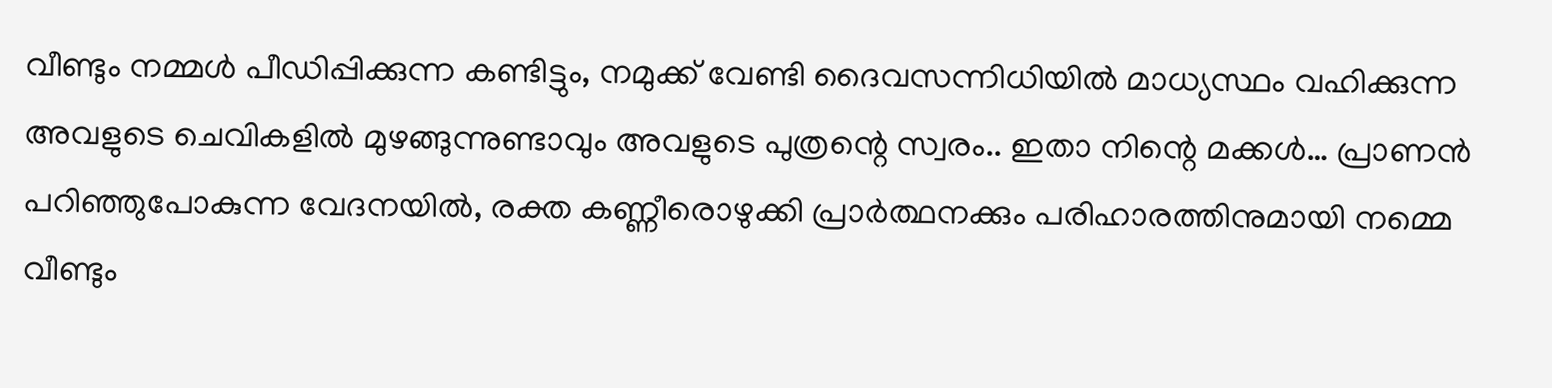വീണ്ടും നമ്മൾ പീഡിപ്പിക്കുന്ന കണ്ടിട്ടും, നമുക്ക് വേണ്ടി ദൈവസന്നിധിയിൽ മാധ്യസ്ഥം വഹിക്കുന്ന അവളുടെ ചെവികളിൽ മുഴങ്ങുന്നുണ്ടാവും അവളുടെ പുത്രന്റെ സ്വരം.. ഇതാ നിന്റെ മക്കൾ… പ്രാണൻ പറിഞ്ഞുപോകുന്ന വേദനയിൽ, രക്ത കണ്ണീരൊഴുക്കി പ്രാർത്ഥനക്കും പരിഹാരത്തിനുമായി നമ്മെ വീണ്ടും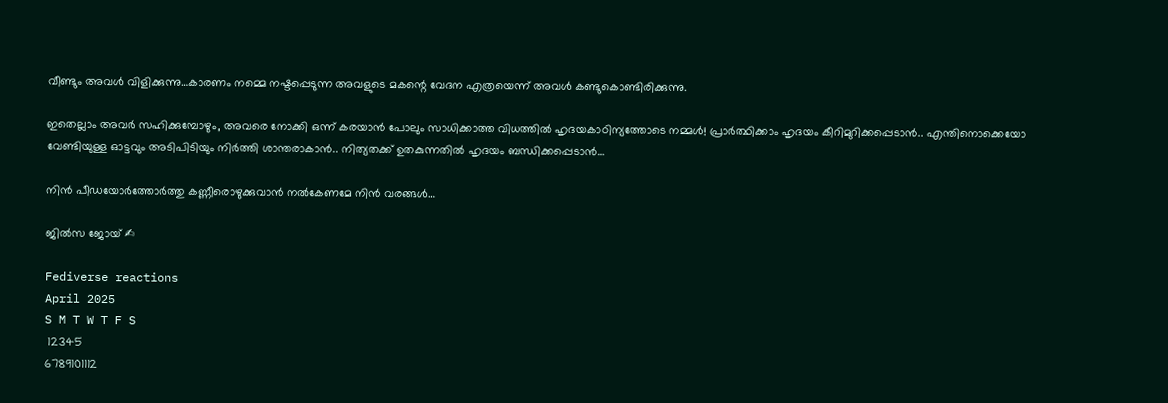വീണ്ടും അവൾ വിളിക്കുന്നു…കാരണം നമ്മെ നഷ്ടപ്പെടുന്ന അവളുടെ മകന്റെ വേദന എത്രയെന്ന് അവൾ കണ്ടുകൊണ്ടിരിക്കുന്നു.

ഇതെല്ലാം അവർ സഹിക്കുമ്പോഴും, അവരെ നോക്കി ഒന്ന് കരയാൻ പോലും സാധിക്കാത്ത വിധത്തിൽ ഹൃദയകാഠിന്യത്തോടെ നമ്മൾ! പ്രാർത്ഥിക്കാം ഹൃദയം കീറിമുറിക്കപ്പെടാൻ.. എന്തിനൊക്കെയോ വേണ്ടിയുള്ള ഓട്ടവും അടിപിടിയും നിർത്തി ശാന്തരാകാൻ.. നിത്യതക്ക് ഉതകുന്നതിൽ ഹൃദയം ബന്ധിക്കപ്പെടാൻ…

നിൻ പീഡയോർത്തോർത്തു കണ്ണീരൊഴുക്കുവാൻ നൽകേണമേ നിൻ വരങ്ങൾ…

ജിൽസ ജോയ് ✍

Fediverse reactions
April 2025
S M T W T F S
 12345
6789101112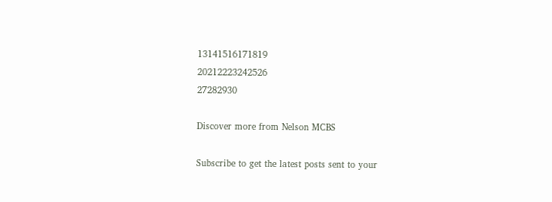13141516171819
20212223242526
27282930

Discover more from Nelson MCBS

Subscribe to get the latest posts sent to your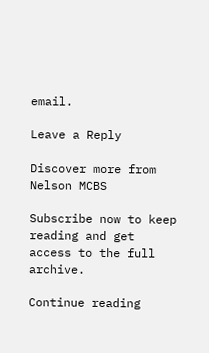email.

Leave a Reply

Discover more from Nelson MCBS

Subscribe now to keep reading and get access to the full archive.

Continue reading